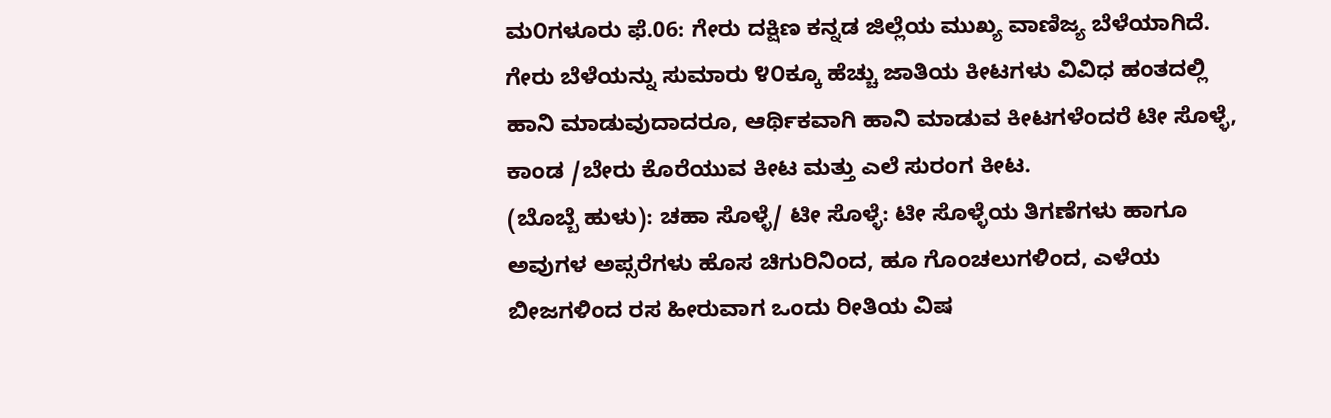ಮ೦ಗಳೂರು ಫೆ.06: ಗೇರು ದಕ್ಷಿಣ ಕನ್ನಡ ಜಿಲ್ಲೆಯ ಮುಖ್ಯ ವಾಣಿಜ್ಯ ಬೆಳೆಯಾಗಿದೆ. ಗೇರು ಬೆಳೆಯನ್ನು ಸುಮಾರು ೪೦ಕ್ಕೂ ಹೆಚ್ಚು ಜಾತಿಯ ಕೀಟಗಳು ವಿವಿಧ ಹಂತದಲ್ಲಿ ಹಾನಿ ಮಾಡುವುದಾದರೂ, ಆರ್ಥಿಕವಾಗಿ ಹಾನಿ ಮಾಡುವ ಕೀಟಗಳೆಂದರೆ ಟೀ ಸೊಳ್ಳೆ, ಕಾಂಡ /ಬೇರು ಕೊರೆಯುವ ಕೀಟ ಮತ್ತು ಎಲೆ ಸುರಂಗ ಕೀಟ.
(ಬೊಬ್ಬೆ ಹುಳು): ಚಹಾ ಸೊಳ್ಳೆ/ ಟೀ ಸೊಳ್ಳೆ: ಟೀ ಸೊಳ್ಳೆಯ ತಿಗಣೆಗಳು ಹಾಗೂ ಅವುಗಳ ಅಪ್ಸರೆಗಳು ಹೊಸ ಚಿಗುರಿನಿಂದ, ಹೂ ಗೊಂಚಲುಗಳಿಂದ, ಎಳೆಯ ಬೀಜಗಳಿಂದ ರಸ ಹೀರುವಾಗ ಒಂದು ರೀತಿಯ ವಿಷ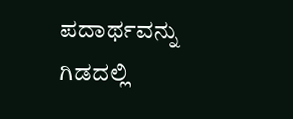ಪದಾರ್ಥವನ್ನು ಗಿಡದಲ್ಲಿ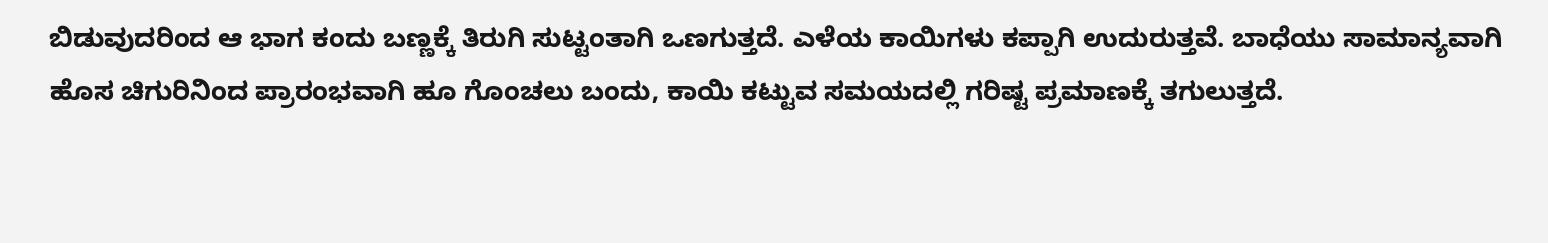ಬಿಡುವುದರಿಂದ ಆ ಭಾಗ ಕಂದು ಬಣ್ಣಕ್ಕೆ ತಿರುಗಿ ಸುಟ್ಟಂತಾಗಿ ಒಣಗುತ್ತದೆ. ಎಳೆಯ ಕಾಯಿಗಳು ಕಪ್ಪಾಗಿ ಉದುರುತ್ತವೆ. ಬಾಧೆಯು ಸಾಮಾನ್ಯವಾಗಿ ಹೊಸ ಚಿಗುರಿನಿಂದ ಪ್ರಾರಂಭವಾಗಿ ಹೂ ಗೊಂಚಲು ಬಂದು, ಕಾಯಿ ಕಟ್ಟುವ ಸಮಯದಲ್ಲಿ ಗರಿಷ್ಟ ಪ್ರಮಾಣಕ್ಕೆ ತಗುಲುತ್ತದೆ.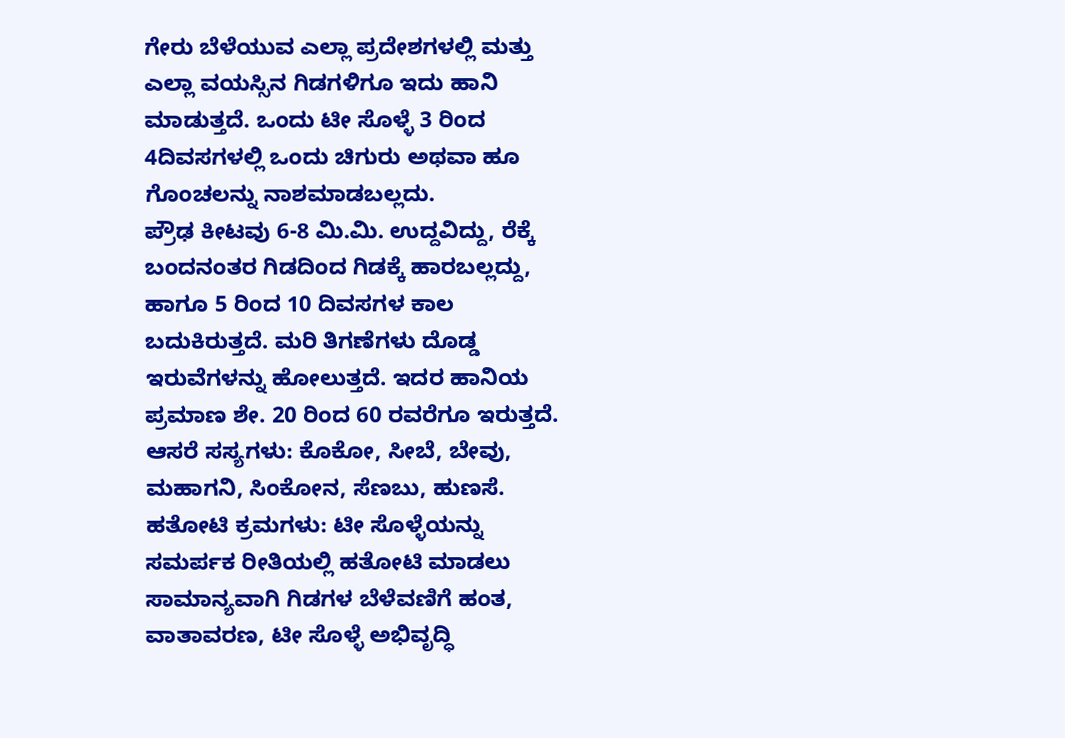ಗೇರು ಬೆಳೆಯುವ ಎಲ್ಲಾ ಪ್ರದೇಶಗಳಲ್ಲಿ ಮತ್ತು ಎಲ್ಲಾ ವಯಸ್ಸಿನ ಗಿಡಗಳಿಗೂ ಇದು ಹಾನಿ ಮಾಡುತ್ತದೆ. ಒಂದು ಟೀ ಸೊಳ್ಳೆ 3 ರಿಂದ 4ದಿವಸಗಳಲ್ಲಿ ಒಂದು ಚಿಗುರು ಅಥವಾ ಹೂ ಗೊಂಚಲನ್ನು ನಾಶಮಾಡಬಲ್ಲದು.
ಪ್ರೌಢ ಕೀಟವು 6-8 ಮಿ.ಮಿ. ಉದ್ದವಿದ್ದು, ರೆಕ್ಕೆ ಬಂದನಂತರ ಗಿಡದಿಂದ ಗಿಡಕ್ಕೆ ಹಾರಬಲ್ಲದ್ದು, ಹಾಗೂ 5 ರಿಂದ 10 ದಿವಸಗಳ ಕಾಲ ಬದುಕಿರುತ್ತದೆ. ಮರಿ ತಿಗಣೆಗಳು ದೊಡ್ಡ ಇರುವೆಗಳನ್ನು ಹೋಲುತ್ತದೆ. ಇದರ ಹಾನಿಯ ಪ್ರಮಾಣ ಶೇ. 20 ರಿಂದ 60 ರವರೆಗೂ ಇರುತ್ತದೆ.
ಆಸರೆ ಸಸ್ಯಗಳು: ಕೊಕೋ, ಸೀಬೆ, ಬೇವು, ಮಹಾಗನಿ, ಸಿಂಕೋನ, ಸೆಣಬು, ಹುಣಸೆ.
ಹತೋಟಿ ಕ್ರಮಗಳು: ಟೀ ಸೊಳ್ಳೆಯನ್ನು ಸಮರ್ಪಕ ರೀತಿಯಲ್ಲಿ ಹತೋಟಿ ಮಾಡಲು ಸಾಮಾನ್ಯವಾಗಿ ಗಿಡಗಳ ಬೆಳೆವಣಿಗೆ ಹಂತ, ವಾತಾವರಣ, ಟೀ ಸೊಳ್ಳೆ ಅಭಿವೃದ್ಧಿ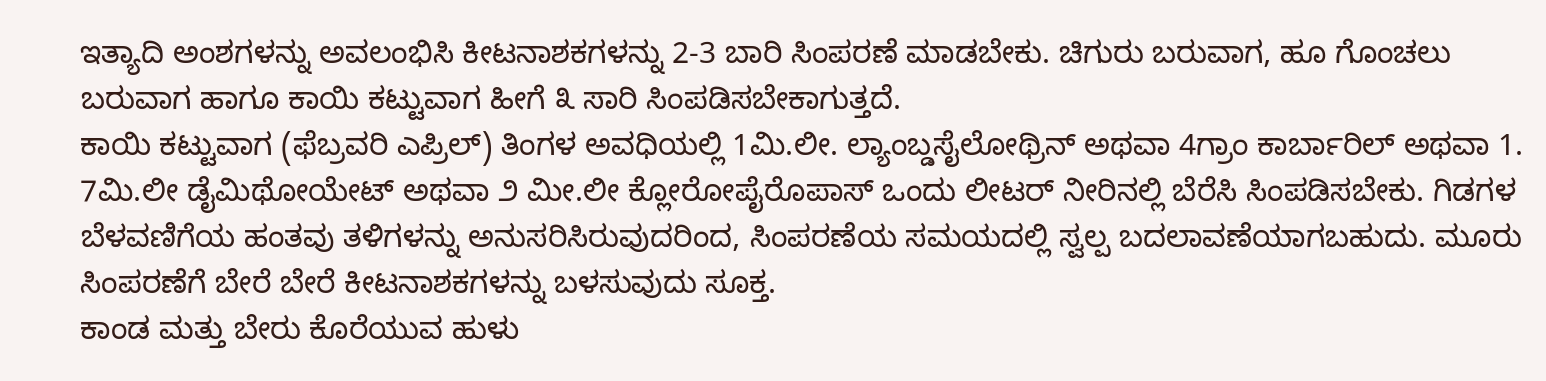ಇತ್ಯಾದಿ ಅಂಶಗಳನ್ನು ಅವಲಂಭಿಸಿ ಕೀಟನಾಶಕಗಳನ್ನು 2-3 ಬಾರಿ ಸಿಂಪರಣೆ ಮಾಡಬೇಕು. ಚಿಗುರು ಬರುವಾಗ, ಹೂ ಗೊಂಚಲು ಬರುವಾಗ ಹಾಗೂ ಕಾಯಿ ಕಟ್ಟುವಾಗ ಹೀಗೆ ೩ ಸಾರಿ ಸಿಂಪಡಿಸಬೇಕಾಗುತ್ತದೆ.
ಕಾಯಿ ಕಟ್ಟುವಾಗ (ಫೆಬ್ರವರಿ ಎಪ್ರಿಲ್) ತಿಂಗಳ ಅವಧಿಯಲ್ಲಿ 1ಮಿ.ಲೀ. ಲ್ಯಾಂಬ್ಡಸೈಲೋಥ್ರಿನ್ ಅಥವಾ 4ಗ್ರಾಂ ಕಾರ್ಬಾರಿಲ್ ಅಥವಾ 1. 7ಮಿ.ಲೀ ಡೈಮಿಥೋಯೇಟ್ ಅಥವಾ ೨ ಮೀ.ಲೀ ಕ್ಲೋರೋಪೈರೊಪಾಸ್ ಒಂದು ಲೀಟರ್ ನೀರಿನಲ್ಲಿ ಬೆರೆಸಿ ಸಿಂಪಡಿಸಬೇಕು. ಗಿಡಗಳ ಬೆಳವಣಿಗೆಯ ಹಂತವು ತಳಿಗಳನ್ನು ಅನುಸರಿಸಿರುವುದರಿಂದ, ಸಿಂಪರಣೆಯ ಸಮಯದಲ್ಲಿ ಸ್ವಲ್ಪ ಬದಲಾವಣೆಯಾಗಬಹುದು. ಮೂರು ಸಿಂಪರಣೆಗೆ ಬೇರೆ ಬೇರೆ ಕೀಟನಾಶಕಗಳನ್ನು ಬಳಸುವುದು ಸೂಕ್ತ.
ಕಾಂಡ ಮತ್ತು ಬೇರು ಕೊರೆಯುವ ಹುಳು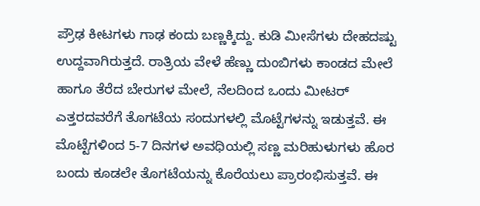ಪ್ರೌಢ ಕೀಟಗಳು ಗಾಢ ಕಂದು ಬಣ್ಣಕ್ಕಿದ್ದು. ಕುಡಿ ಮೀಸೆಗಳು ದೇಹದಷ್ಟು ಉದ್ದವಾಗಿರುತ್ತದೆ. ರಾತ್ರಿಯ ವೇಳೆ ಹೆಣ್ಣು ದುಂಬಿಗಳು ಕಾಂಡದ ಮೇಲೆ ಹಾಗೂ ತೆರೆದ ಬೇರುಗಳ ಮೇಲೆ, ನೆಲದಿಂದ ಒಂದು ಮೀಟರ್ ಎತ್ತರದವರೆಗೆ ತೊಗಟೆಯ ಸಂದುಗಳಲ್ಲಿ ಮೊಟ್ಟೆಗಳನ್ನು ಇಡುತ್ತವೆ. ಈ ಮೊಟ್ಟೆಗಳಿಂದ 5-7 ದಿನಗಳ ಅವಧಿಯಲ್ಲಿ ಸಣ್ಣ ಮರಿಹುಳುಗಳು ಹೊರ ಬಂದು ಕೂಡಲೇ ತೊಗಟೆಯನ್ನು ಕೊರೆಯಲು ಪ್ರಾರಂಭಿಸುತ್ತವೆ. ಈ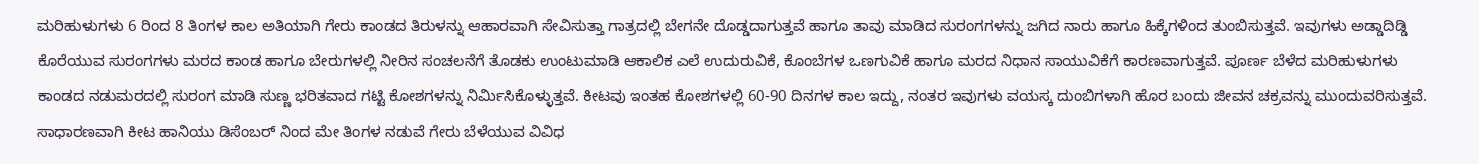ಮರಿಹುಳುಗಳು 6 ರಿಂದ 8 ತಿಂಗಳ ಕಾಲ ಅತಿಯಾಗಿ ಗೇರು ಕಾಂಡದ ತಿರುಳನ್ನು ಆಹಾರವಾಗಿ ಸೇವಿಸುತ್ತಾ ಗಾತ್ರದಲ್ಲಿ ಬೇಗನೇ ದೊಡ್ಡದಾಗುತ್ತವೆ ಹಾಗೂ ತಾವು ಮಾಡಿದ ಸುರಂಗಗಳನ್ನು ಜಗಿದ ನಾರು ಹಾಗೂ ಹಿಕ್ಕೆಗಳಿಂದ ತುಂಬಿಸುತ್ತವೆ. ಇವುಗಳು ಅಡ್ಡಾದಿಡ್ಡಿ ಕೊರೆಯುವ ಸುರಂಗಗಳು ಮರದ ಕಾಂಡ ಹಾಗೂ ಬೇರುಗಳಲ್ಲಿ ನೀರಿನ ಸಂಚಲನೆಗೆ ತೊಡಕು ಉಂಟುಮಾಡಿ ಆಕಾಲಿಕ ಎಲೆ ಉದುರುವಿಕೆ, ಕೊಂಬೆಗಳ ಒಣಗುವಿಕೆ ಹಾಗೂ ಮರದ ನಿಧಾನ ಸಾಯುವಿಕೆಗೆ ಕಾರಣವಾಗುತ್ತವೆ. ಪೂರ್ಣ ಬೆಳೆದ ಮರಿಹುಳುಗಳು ಕಾಂಡದ ನಡುಮರದಲ್ಲಿ ಸುರಂಗ ಮಾಡಿ ಸುಣ್ಣ ಭರಿತವಾದ ಗಟ್ಟಿ ಕೋಶಗಳನ್ನು ನಿರ್ಮಿಸಿಕೊಳ್ಳುತ್ತವೆ. ಕೀಟವು ಇಂತಹ ಕೋಶಗಳಲ್ಲಿ 60-90 ದಿನಗಳ ಕಾಲ ಇದ್ದು, ನಂತರ ಇವುಗಳು ವಯಸ್ಕ ದುಂಬಿಗಳಾಗಿ ಹೊರ ಬಂದು ಜೀವನ ಚಕ್ರವನ್ನು ಮುಂದುವರಿಸುತ್ತವೆ.
ಸಾಧಾರಣವಾಗಿ ಕೀಟ ಹಾನಿಯು ಡಿಸೆಂಬರ್ ನಿಂದ ಮೇ ತಿಂಗಳ ನಡುವೆ ಗೇರು ಬೆಳೆಯುವ ವಿವಿಧ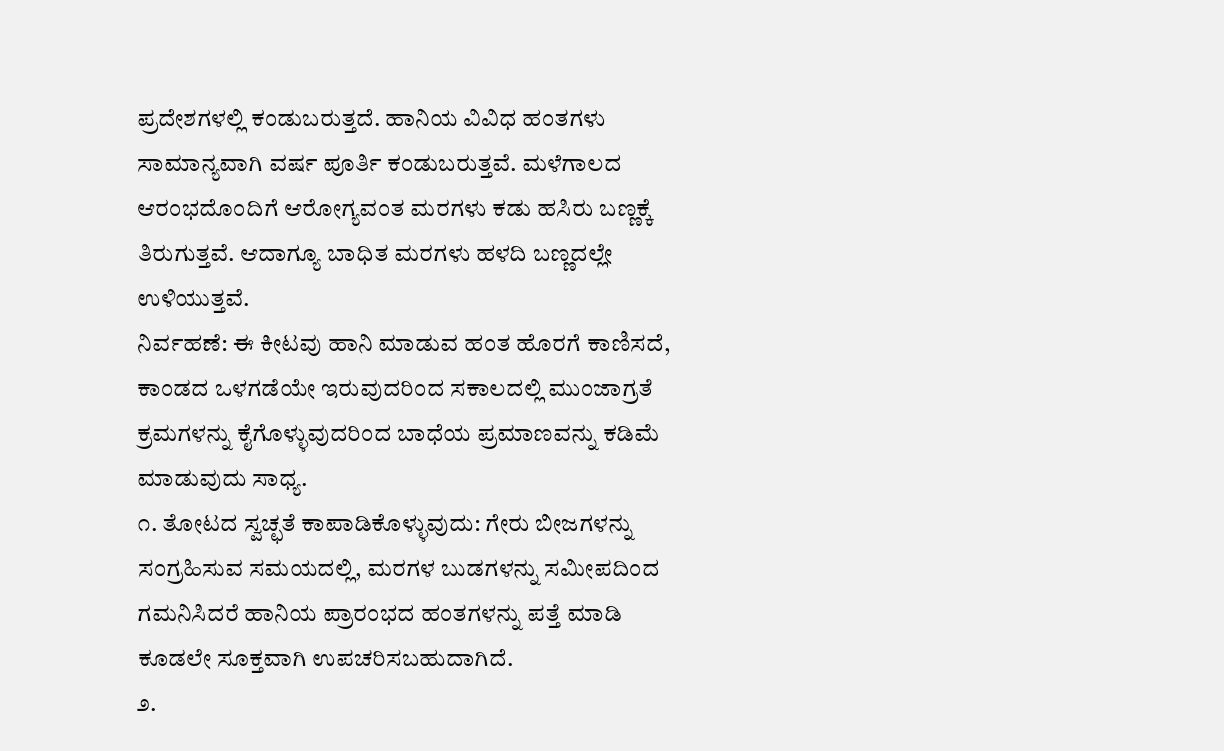ಪ್ರದೇಶಗಳಲ್ಲಿ ಕಂಡುಬರುತ್ತದೆ. ಹಾನಿಯ ವಿವಿಧ ಹಂತಗಳು ಸಾಮಾನ್ಯವಾಗಿ ವರ್ಷ ಪೂರ್ತಿ ಕಂಡುಬರುತ್ತವೆ. ಮಳೆಗಾಲದ ಆರಂಭದೊಂದಿಗೆ ಆರೋಗ್ಯವಂತ ಮರಗಳು ಕಡು ಹಸಿರು ಬಣ್ಣಕ್ಕೆ ತಿರುಗುತ್ತವೆ. ಆದಾಗ್ಯೂ ಬಾಧಿತ ಮರಗಳು ಹಳದಿ ಬಣ್ಣದಲ್ಲೇ ಉಳಿಯುತ್ತವೆ.
ನಿರ್ವಹಣೆ: ಈ ಕೀಟವು ಹಾನಿ ಮಾಡುವ ಹಂತ ಹೊರಗೆ ಕಾಣಿಸದೆ, ಕಾಂಡದ ಒಳಗಡೆಯೇ ಇರುವುದರಿಂದ ಸಕಾಲದಲ್ಲಿ ಮುಂಜಾಗ್ರತೆ ಕ್ರಮಗಳನ್ನು ಕೈಗೊಳ್ಳುವುದರಿಂದ ಬಾಧೆಯ ಪ್ರಮಾಣವನ್ನು ಕಡಿಮೆ ಮಾಡುವುದು ಸಾಧ್ಯ.
೧. ತೋಟದ ಸ್ವಚ್ಛತೆ ಕಾಪಾಡಿಕೊಳ್ಳುವುದು: ಗೇರು ಬೀಜಗಳನ್ನು ಸಂಗ್ರಹಿಸುವ ಸಮಯದಲ್ಲಿ, ಮರಗಳ ಬುಡಗಳನ್ನು ಸಮೀಪದಿಂದ ಗಮನಿಸಿದರೆ ಹಾನಿಯ ಪ್ರಾರಂಭದ ಹಂತಗಳನ್ನು ಪತ್ತೆ ಮಾಡಿ ಕೂಡಲೇ ಸೂಕ್ತವಾಗಿ ಉಪಚರಿಸಬಹುದಾಗಿದೆ.
೨.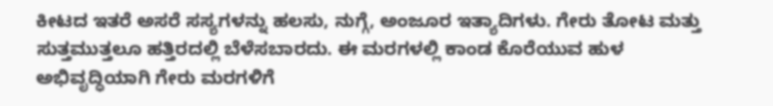ಕೀಟದ ಇತರೆ ಅಸರೆ ಸಸ್ಯಗಳನ್ನು ಹಲಸು, ನುಗ್ಗೆ, ಅಂಜೂರ ಇತ್ಯಾದಿಗಳು. ಗೇರು ತೋಟ ಮತ್ತು ಸುತ್ತಮುತ್ತಲೂ ಹತ್ತಿರದಲ್ಲಿ ಬೆಳೆಸಬಾರದು. ಈ ಮರಗಳಲ್ಲಿ ಕಾಂಡ ಕೊರೆಯುವ ಹುಳ ಅಭಿವೃದ್ಧಿಯಾಗಿ ಗೇರು ಮರಗಳಿಗೆ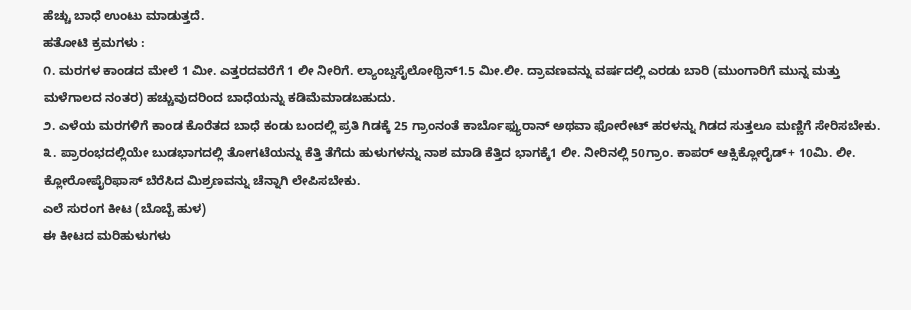ಹೆಚ್ಚು ಬಾಧೆ ಉಂಟು ಮಾಡುತ್ತದೆ.
ಹತೋಟಿ ಕ್ರಮಗಳು :
೧. ಮರಗಳ ಕಾಂಡದ ಮೇಲೆ 1 ಮೀ. ಎತ್ತರದವರೆಗೆ 1 ಲೀ ನೀರಿಗೆ. ಲ್ಯಾಂಬ್ಡಸೈಲೋಥ್ರಿನ್1.5 ಮೀ.ಲೀ. ದ್ರಾವಣವನ್ನು ವರ್ಷದಲ್ಲಿ ಎರಡು ಬಾರಿ (ಮುಂಗಾರಿಗೆ ಮುನ್ನ ಮತ್ತು ಮಳೆಗಾಲದ ನಂತರ) ಹಚ್ಚುವುದರಿಂದ ಬಾಧೆಯನ್ನು ಕಡಿಮೆಮಾಡಬಹುದು.
೨. ಎಳೆಯ ಮರಗಳಿಗೆ ಕಾಂಡ ಕೊರೆತದ ಬಾಧೆ ಕಂಡು ಬಂದಲ್ಲಿ ಪ್ರತಿ ಗಿಡಕ್ಕೆ 25 ಗ್ರಾಂನಂತೆ ಕಾರ್ಬೊಫ್ಯುರಾನ್ ಅಥವಾ ಫೋರೇಟ್ ಹರಳನ್ನು ಗಿಡದ ಸುತ್ತಲೂ ಮಣ್ಣಿಗೆ ಸೇರಿಸಬೇಕು.
೩. ಪ್ರಾರಂಭದಲ್ಲಿಯೇ ಬುಡಭಾಗದಲ್ಲಿ ತೋಗಟೆಯನ್ನು ಕೆತ್ತಿ ತೆಗೆದು ಹುಳುಗಳನ್ನು ನಾಶ ಮಾಡಿ ಕೆತ್ತಿದ ಭಾಗಕ್ಕೆ1 ಲೀ. ನೀರಿನಲ್ಲಿ 50ಗ್ರಾಂ. ಕಾಪರ್ ಆಕ್ಸಿಕ್ಲೋರೈಡ್+ 10ಮಿ. ಲೀ. ಕ್ಲೋರೋಪೈರಿಫಾಸ್ ಬೆರೆಸಿದ ಮಿಶ್ರಣವನ್ನು ಚೆನ್ನಾಗಿ ಲೇಪಿಸಬೇಕು.
ಎಲೆ ಸುರಂಗ ಕೀಟ (ಬೊಬ್ಬೆ ಹುಳ)
ಈ ಕೀಟದ ಮರಿಹುಳುಗಳು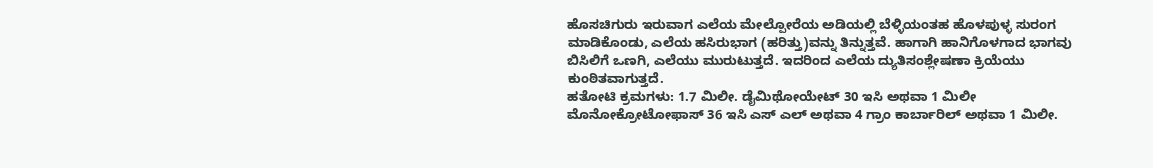ಹೊಸಚಿಗುರು ಇರುವಾಗ ಎಲೆಯ ಮೇಲ್ಪೋರೆಯ ಅಡಿಯಲ್ಲಿ ಬೆಳ್ಳಿಯಂತಹ ಹೊಳಪುಳ್ಳ ಸುರಂಗ ಮಾಡಿಕೊಂಡು, ಎಲೆಯ ಹಸಿರುಭಾಗ (ಹರಿತ್ತು)ವನ್ನು ತಿನ್ನುತ್ತವೆ. ಹಾಗಾಗಿ ಹಾನಿಗೊಳಗಾದ ಭಾಗವು ಬಿಸಿಲಿಗೆ ಒಣಗಿ, ಎಲೆಯು ಮುರುಟುತ್ತದೆ. ಇದರಿಂದ ಎಲೆಯ ದ್ಯುತಿಸಂಶ್ಲೇಷಣಾ ಕ್ರಿಯೆಯು ಕುಂಠಿತವಾಗುತ್ತದೆ.
ಹತೋಟಿ ಕ್ರಮಗಳು: 1.7 ಮಿಲೀ. ಡೈಮಿಥೋಯೇಟ್ 30 ಇಸಿ ಅಥವಾ 1 ಮಿಲೀ ಮೊನೋಕ್ರೋಟೋಫಾಸ್ 36 ಇಸಿ ಎಸ್ ಎಲ್ ಅಥವಾ 4 ಗ್ರಾಂ ಕಾರ್ಬಾರಿಲ್ ಅಥವಾ 1 ಮಿಲೀ.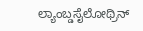ಲ್ಯಾಂಬ್ಡಸೈಲೋಥ್ರಿನ್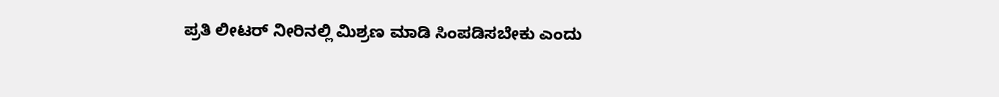ಪ್ರತಿ ಲೀಟರ್ ನೀರಿನಲ್ಲಿ ಮಿಶ್ರಣ ಮಾಡಿ ಸಿಂಪಡಿಸಬೇಕು ಎಂದು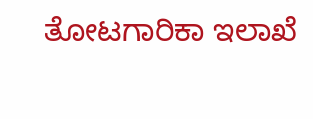ತೋಟಗಾರಿಕಾ ಇಲಾಖೆ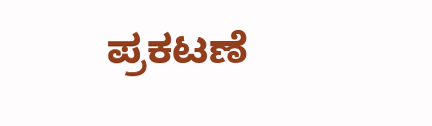ಪ್ರಕಟಣೆ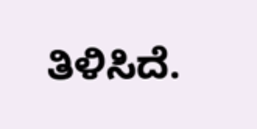ತಿಳಿಸಿದೆ.